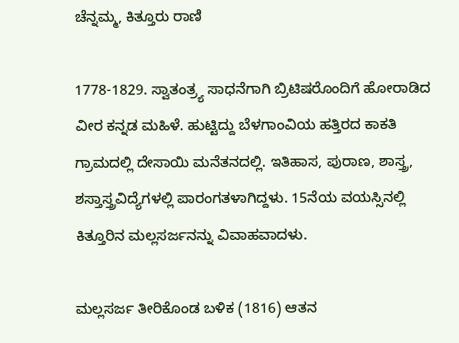ಚೆನ್ನಮ್ಮ, ಕಿತ್ತೂರು ರಾಣಿ

1778-1829. ಸ್ವಾತಂತ್ರ್ಯ ಸಾಧನೆಗಾಗಿ ಬ್ರಿಟಿಷರೊಂದಿಗೆ ಹೋರಾಡಿದ ವೀರ ಕನ್ನಡ ಮಹಿಳೆ. ಹುಟ್ಟಿದ್ದು ಬೆಳಗಾಂವಿಯ ಹತ್ತಿರದ ಕಾಕತಿ ಗ್ರಾಮದಲ್ಲಿ ದೇಸಾಯಿ ಮನೆತನದಲ್ಲಿ. ಇತಿಹಾಸ, ಪುರಾಣ, ಶಾಸ್ತ್ರ, ಶಸ್ತಾಸ್ತ್ರವಿದ್ಯೆಗಳಲ್ಲಿ ಪಾರಂಗತಳಾಗಿದ್ದಳು. 15ನೆಯ ವಯಸ್ಸಿನಲ್ಲಿ ಕಿತ್ತೂರಿನ ಮಲ್ಲಸರ್ಜನನ್ನು ವಿವಾಹವಾದಳು.

ಮಲ್ಲಸರ್ಜ ತೀರಿಕೊಂಡ ಬಳಿಕ (1816) ಆತನ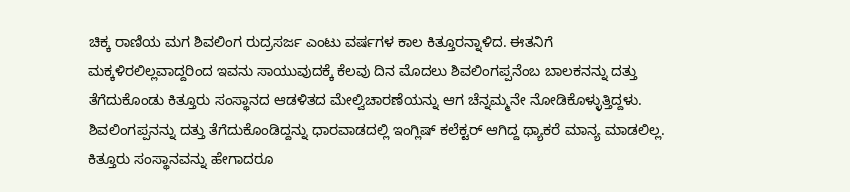ಚಿಕ್ಕ ರಾಣಿಯ ಮಗ ಶಿವಲಿಂಗ ರುದ್ರಸರ್ಜ ಎಂಟು ವರ್ಷಗಳ ಕಾಲ ಕಿತ್ತೂರನ್ನಾಳಿದ. ಈತನಿಗೆ ಮಕ್ಕಳಿರಲಿಲ್ಲವಾದ್ದರಿಂದ ಇವನು ಸಾಯುವುದಕ್ಕೆ ಕೆಲವು ದಿನ ಮೊದಲು ಶಿವಲಿಂಗಪ್ಪನೆಂಬ ಬಾಲಕನನ್ನು ದತ್ತು ತೆಗೆದುಕೊಂಡು ಕಿತ್ತೂರು ಸಂಸ್ಥಾನದ ಆಡಳಿತದ ಮೇಲ್ವಿಚಾರಣೆಯನ್ನು ಆಗ ಚೆನ್ನಮ್ಮನೇ ನೋಡಿಕೊಳ್ಳುತ್ತಿದ್ದಳು. ಶಿವಲಿಂಗಪ್ಪನನ್ನು ದತ್ತು ತೆಗೆದುಕೊಂಡಿದ್ದನ್ನು ಧಾರವಾಡದಲ್ಲಿ ಇಂಗ್ಲಿಷ್ ಕಲೆಕ್ಟರ್ ಆಗಿದ್ದ ಥ್ಯಾಕರೆ ಮಾನ್ಯ ಮಾಡಲಿಲ್ಲ. ಕಿತ್ತೂರು ಸಂಸ್ಥಾನವನ್ನು ಹೇಗಾದರೂ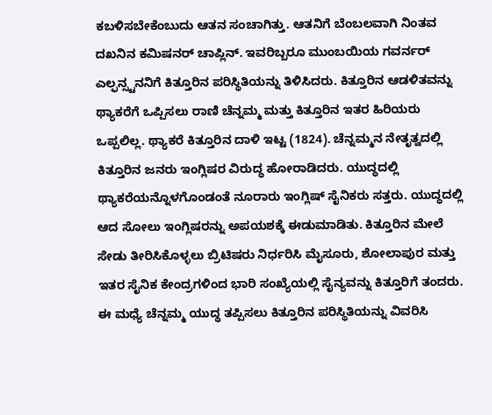ಕಬಳಿಸಬೇಕೆಂಬುದು ಆತನ ಸಂಚಾಗಿತ್ತು. ಆತನಿಗೆ ಬೆಂಬಲವಾಗಿ ನಿಂತವ ದಖನಿನ ಕಮಿಷನರ್ ಚಾಪ್ಲಿನ್. ಇವರಿಬ್ಬರೂ ಮುಂಬಯಿಯ ಗವರ್ನರ್ ಎಲ್ಫನ್ಸ್ಟನನಿಗೆ ಕಿತ್ತೂರಿನ ಪರಿಸ್ಥಿತಿಯನ್ನು ತಿಳಿಸಿದರು. ಕಿತ್ತೂರಿನ ಆಡಳಿತವನ್ನು ಥ್ಯಾಕರೆಗೆ ಒಪ್ಪಿಸಲು ರಾಣಿ ಚೆನ್ನಮ್ಮ ಮತ್ತು ಕಿತ್ತೂರಿನ ಇತರ ಹಿರಿಯರು ಒಪ್ಪಲಿಲ್ಲ. ಥ್ಯಾಕರೆ ಕಿತ್ತೂರಿನ ದಾಳಿ ಇಟ್ಟ (1824). ಚೆನ್ನಮ್ಮನ ನೇತೃತ್ವದಲ್ಲಿ ಕಿತ್ತೂರಿನ ಜನರು ಇಂಗ್ಲಿಷರ ವಿರುದ್ಧ ಹೋರಾಡಿದರು. ಯುದ್ಧದಲ್ಲಿ ಥ್ಯಾಕರೆಯನ್ನೊಳಗೊಂಡಂತೆ ನೂರಾರು ಇಂಗ್ಲಿಷ್ ಸೈನಿಕರು ಸತ್ತರು. ಯುದ್ಧದಲ್ಲಿ ಆದ ಸೋಲು ಇಂಗ್ಲಿಷರನ್ನು ಅಪಯಶಕ್ಕೆ ಈಡುಮಾಡಿತು. ಕಿತ್ತೂರಿನ ಮೇಲೆ ಸೇಡು ತೀರಿಸಿಕೊಳ್ಳಲು ಬ್ರಿಟಿಷರು ನಿರ್ಧರಿಸಿ ಮೈಸೂರು, ಶೋಲಾಪುರ ಮತ್ತು ಇತರ ಸೈನಿಕ ಕೇಂದ್ರಗಳಿಂದ ಭಾರಿ ಸಂಖ್ಯೆಯಲ್ಲಿ ಸೈನ್ಯವನ್ನು ಕಿತ್ತೂರಿಗೆ ತಂದರು. ಈ ಮಧ್ಯೆ ಚೆನ್ನಮ್ಮ ಯುದ್ಧ ತಪ್ಪಿಸಲು ಕಿತ್ತೂರಿನ ಪರಿಸ್ಥಿತಿಯನ್ನು ವಿವರಿಸಿ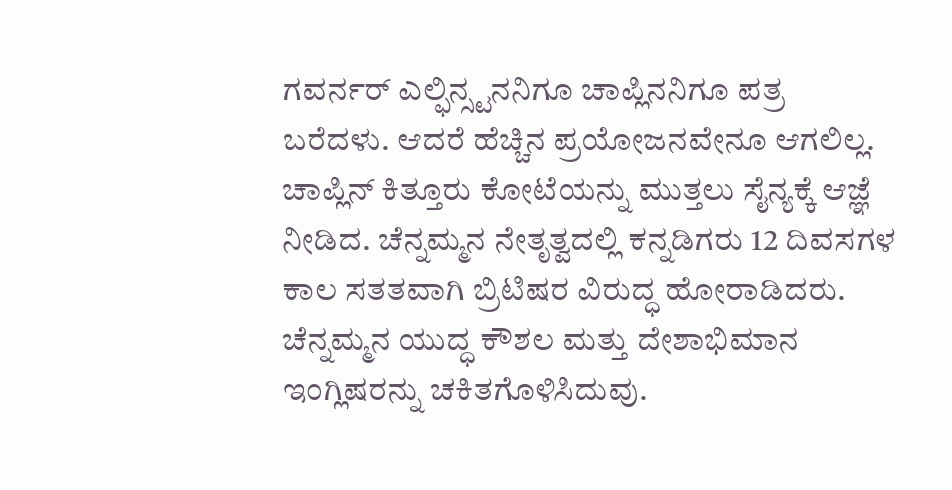ಗವರ್ನರ್ ಎಲ್ಫಿನ್ಸ್ಟನನಿಗೂ ಚಾಪ್ಲಿನನಿಗೂ ಪತ್ರ ಬರೆದಳು. ಆದರೆ ಹೆಚ್ಚಿನ ಪ್ರಯೋಜನವೇನೂ ಆಗಲಿಲ್ಲ. ಚಾಪ್ಲಿನ್ ಕಿತ್ತೂರು ಕೋಟೆಯನ್ನು ಮುತ್ತಲು ಸೈನ್ಯಕ್ಕೆ ಆಜ್ಞೆ ನೀಡಿದ. ಚೆನ್ನಮ್ಮನ ನೇತೃತ್ವದಲ್ಲಿ ಕನ್ನಡಿಗರು 12 ದಿವಸಗಳ ಕಾಲ ಸತತವಾಗಿ ಬ್ರಿಟಿಷರ ವಿರುದ್ಧ ಹೋರಾಡಿದರು. ಚೆನ್ನಮ್ಮನ ಯುದ್ಧ ಕೌಶಲ ಮತ್ತು ದೇಶಾಭಿಮಾನ ಇಂಗ್ಲಿಷರನ್ನು ಚಕಿತಗೊಳಿಸಿದುವು.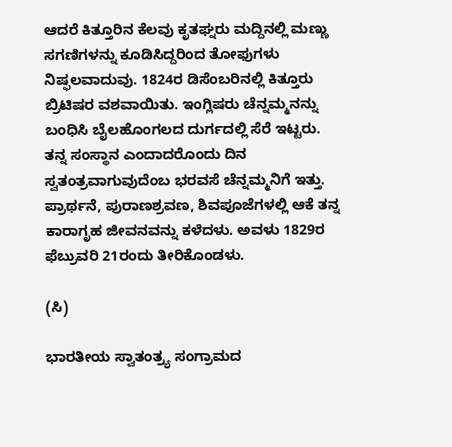ಆದರೆ ಕಿತ್ತೂರಿನ ಕೆಲವು ಕೃತಘ್ನರು ಮದ್ದಿನಲ್ಲಿ ಮಣ್ಣು ಸಗಣಿಗಳನ್ನು ಕೂಡಿಸಿದ್ದರಿಂದ ತೋಫುಗಳು ನಿಷ್ಫಲವಾದುವು. 1824ರ ಡಿಸೆಂಬರಿನಲ್ಲಿ ಕಿತ್ತೂರು ಬ್ರಿಟಿಷರ ವಶವಾಯಿತು. ಇಂಗ್ಲಿಷರು ಚೆನ್ನಮ್ಮನನ್ನು ಬಂಧಿಸಿ ಬೈಲಹೊಂಗಲದ ದುರ್ಗದಲ್ಲಿ ಸೆರೆ ಇಟ್ಟರು. ತನ್ನ ಸಂಸ್ಥಾನ ಎಂದಾದರೊಂದು ದಿನ ಸ್ವತಂತ್ರವಾಗುವುದೆಂಬ ಭರವಸೆ ಚೆನ್ನಮ್ಮನಿಗೆ ಇತ್ತು. ಪ್ರಾರ್ಥನೆ, ಪುರಾಣಶ್ರವಣ, ಶಿವಪೂಜೆಗಳಲ್ಲಿ ಆಕೆ ತನ್ನ ಕಾರಾಗೃಹ ಜೀವನವನ್ನು ಕಳೆದಳು. ಅವಳು 1829ರ ಫೆಬ್ರುವರಿ 21ರಂದು ತೀರಿಕೊಂಡಳು.

(ಸಿ)

ಭಾರತೀಯ ಸ್ವಾತಂತ್ರ್ಯ ಸಂಗ್ರಾಮದ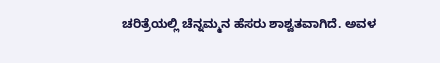ಚರಿತ್ರೆಯಲ್ಲಿ ಚೆನ್ನಮ್ಮನ ಹೆಸರು ಶಾಶ್ವತವಾಗಿದೆ. ಅವಳ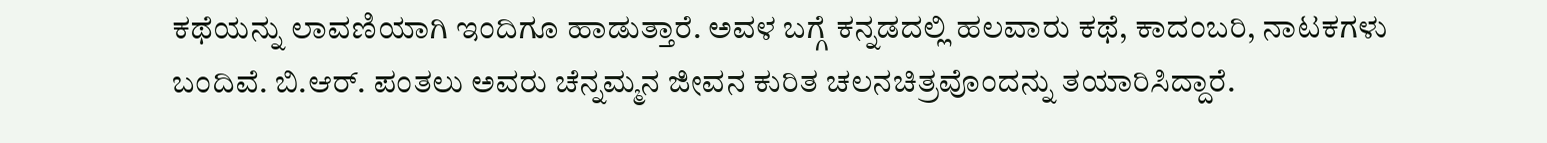ಕಥೆಯನ್ನು ಲಾವಣಿಯಾಗಿ ಇಂದಿಗೂ ಹಾಡುತ್ತಾರೆ. ಅವಳ ಬಗ್ಗೆ ಕನ್ನಡದಲ್ಲಿ ಹಲವಾರು ಕಥೆ, ಕಾದಂಬರಿ, ನಾಟಕಗಳು ಬಂದಿವೆ. ಬಿ.ಆರ್. ಪಂತಲು ಅವರು ಚೆನ್ನಮ್ಮನ ಜೀವನ ಕುರಿತ ಚಲನಚಿತ್ರವೊಂದನ್ನು ತಯಾರಿಸಿದ್ದಾರೆ.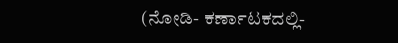(ನೋಡಿ- ಕರ್ಣಾಟಕದಲ್ಲಿ-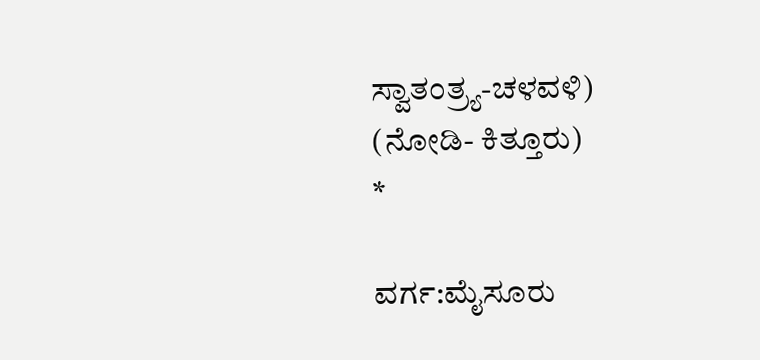ಸ್ವಾತಂತ್ರ್ಯ-ಚಳವಳಿ)
(ನೋಡಿ- ಕಿತ್ತೂರು)                            *

ವರ್ಗ:ಮೈಸೂರು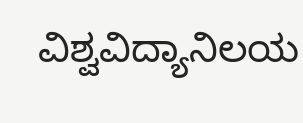ವಿಶ್ವವಿದ್ಯಾನಿಲಯ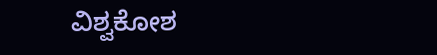ವಿಶ್ವಕೋಶ